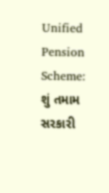Unified Pension Scheme: શું તમામ સરકારી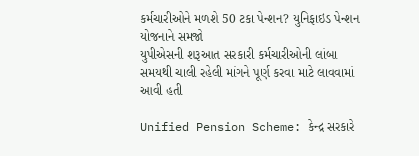કર્મચારીઓને મળશે 50 ટકા પેન્શન? યુનિફાઇડ પેન્શન યોજનાને સમજો
યુપીએસની શરૂઆત સરકારી કર્મચારીઓની લાંબા સમયથી ચાલી રહેલી માંગને પૂર્ણ કરવા માટે લાવવામાં આવી હતી

Unified Pension Scheme: કેન્દ્ર સરકારે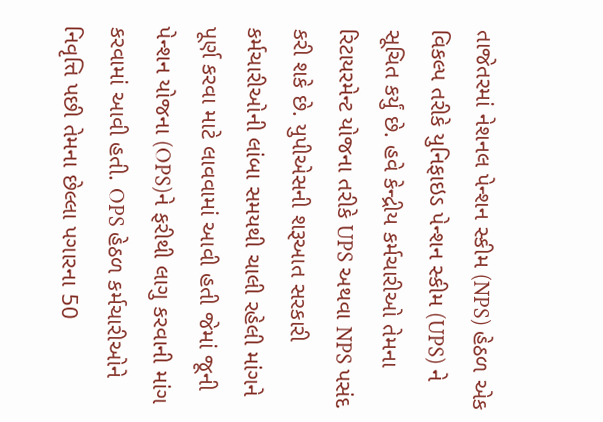તાજેતરમાં નેશનલ પેન્શન સ્કીમ (NPS) હેઠળ એક વિકલ્પ તરીકે યુનિફાઇડ પેન્શન સ્કીમ (UPS) ને સૂચિત કર્યું છે. હવે કેન્દ્રીય કર્મચારીઓ તેમના રિટાયરમેન્ટ યોજના તરીકે UPS અથવા NPS પસંદ કરી શકે છે. યુપીએસની શરૂઆત સરકારી કર્મચારીઓની લાંબા સમયથી ચાલી રહેલી માંગને પૂર્ણ કરવા માટે લાવવામાં આવી હતી જેમાં જૂની પેન્શન યોજના (OPS)ને ફરીથી લાગુ કરવાની માંગ કરવામાં આવી હતી. OPS હેઠળ કર્મચારીઓને નિવૃત્તિ પછી તેમના છેલ્લા પગારના 50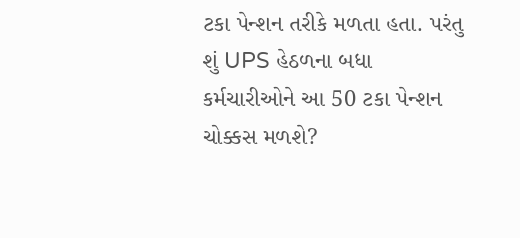ટકા પેન્શન તરીકે મળતા હતા. પરંતુ શું UPS હેઠળના બધા કર્મચારીઓને આ 50 ટકા પેન્શન ચોક્કસ મળશે?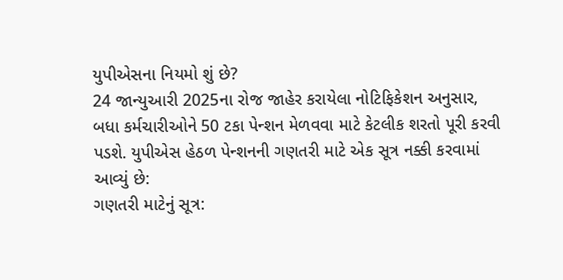યુપીએસના નિયમો શું છે?
24 જાન્યુઆરી 2025ના રોજ જાહેર કરાયેલા નોટિફિકેશન અનુસાર, બધા કર્મચારીઓને 50 ટકા પેન્શન મેળવવા માટે કેટલીક શરતો પૂરી કરવી પડશે. યુપીએસ હેઠળ પેન્શનની ગણતરી માટે એક સૂત્ર નક્કી કરવામાં આવ્યું છે:
ગણતરી માટેનું સૂત્ર: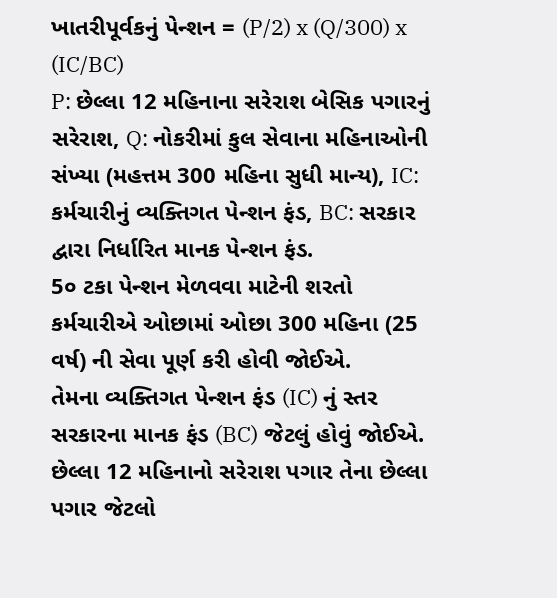ખાતરીપૂર્વકનું પેન્શન = (P/2) x (Q/300) x (IC/BC)
P: છેલ્લા 12 મહિનાના સરેરાશ બેસિક પગારનું સરેરાશ, Q: નોકરીમાં કુલ સેવાના મહિનાઓની સંખ્યા (મહત્તમ 300 મહિના સુધી માન્ય), IC: કર્મચારીનું વ્યક્તિગત પેન્શન ફંડ, BC: સરકાર દ્વારા નિર્ધારિત માનક પેન્શન ફંડ.
5૦ ટકા પેન્શન મેળવવા માટેની શરતો
કર્મચારીએ ઓછામાં ઓછા 300 મહિના (25 વર્ષ) ની સેવા પૂર્ણ કરી હોવી જોઈએ.
તેમના વ્યક્તિગત પેન્શન ફંડ (IC) નું સ્તર સરકારના માનક ફંડ (BC) જેટલું હોવું જોઈએ.
છેલ્લા 12 મહિનાનો સરેરાશ પગાર તેના છેલ્લા પગાર જેટલો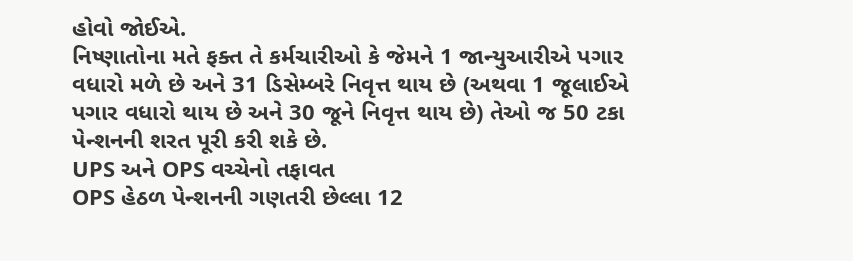હોવો જોઈએ.
નિષ્ણાતોના મતે ફક્ત તે કર્મચારીઓ કે જેમને 1 જાન્યુઆરીએ પગાર વધારો મળે છે અને 31 ડિસેમ્બરે નિવૃત્ત થાય છે (અથવા 1 જૂલાઈએ પગાર વધારો થાય છે અને 30 જૂને નિવૃત્ત થાય છે) તેઓ જ 50 ટકા પેન્શનની શરત પૂરી કરી શકે છે.
UPS અને OPS વચ્ચેનો તફાવત
OPS હેઠળ પેન્શનની ગણતરી છેલ્લા 12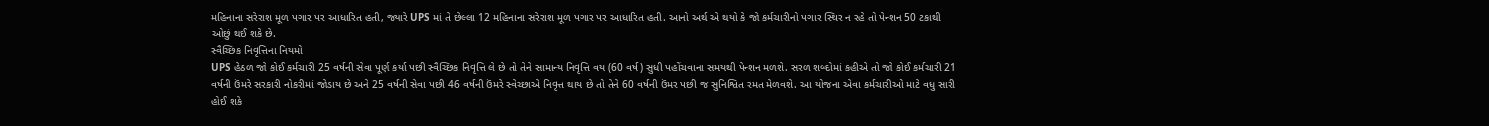મહિનાના સરેરાશ મૂળ પગાર પર આધારિત હતી, જ્યારે UPS માં તે છેલ્લા 12 મહિનાના સરેરાશ મૂળ પગાર પર આધારિત હતી. આનો અર્થ એ થયો કે જો કર્મચારીનો પગાર સ્થિર ન રહે તો પેન્શન 50 ટકાથી ઓછું થઈ શકે છે.
સ્વૈચ્છિક નિવૃત્તિના નિયમો
UPS હેઠળ જો કોઈ કર્મચારી 25 વર્ષની સેવા પૂર્ણ કર્યા પછી સ્વૈચ્છિક નિવૃત્તિ લે છે તો તેને સામાન્ય નિવૃત્તિ વય (60 વર્ષ) સુધી પહોંચવાના સમયથી પેન્શન મળશે. સરળ શબ્દોમાં કહીએ તો જો કોઈ કર્મચારી 21 વર્ષની ઉંમરે સરકારી નોકરીમાં જોડાય છે અને 25 વર્ષની સેવા પછી 46 વર્ષની ઉંમરે સ્વેચ્છાએ નિવૃત્ત થાય છે તો તેને 60 વર્ષની ઉંમર પછી જ સુનિશ્વિત રમત મેળવશે. આ યોજના એવા કર્મચારીઓ માટે વધુ સારી હોઈ શકે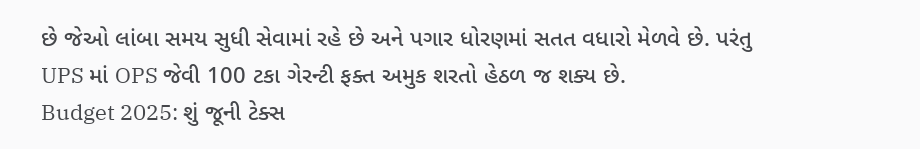છે જેઓ લાંબા સમય સુધી સેવામાં રહે છે અને પગાર ધોરણમાં સતત વધારો મેળવે છે. પરંતુ UPS માં OPS જેવી 100 ટકા ગેરન્ટી ફક્ત અમુક શરતો હેઠળ જ શક્ય છે.
Budget 2025: શું જૂની ટેક્સ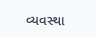વ્યવસ્થા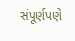સંપૂર્ણપણે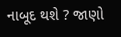નાબૂદ થશે ? જાણો